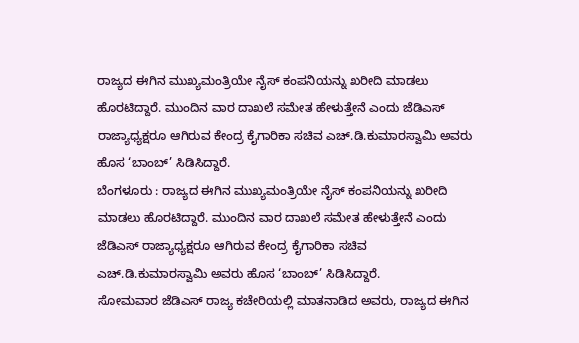ರಾಜ್ಯದ ಈಗಿನ ಮುಖ್ಯಮಂತ್ರಿಯೇ ನೈಸ್ ಕಂಪನಿಯನ್ನು ಖರೀದಿ ಮಾಡಲು ಹೊರಟಿದ್ದಾರೆ. ಮುಂದಿನ ವಾರ ದಾಖಲೆ ಸಮೇತ ಹೇಳುತ್ತೇನೆ ಎಂದು ಜೆಡಿಎಸ್ ರಾಜ್ಯಾಧ್ಯಕ್ಷರೂ ಆಗಿರುವ ಕೇಂದ್ರ ಕೈಗಾರಿಕಾ ಸಚಿವ ಎಚ್.ಡಿ.ಕುಮಾರಸ್ವಾಮಿ ಅವರು ಹೊಸ ‘ಬಾಂಬ್’ ಸಿಡಿಸಿದ್ದಾರೆ.
ಬೆಂಗಳೂರು : ರಾಜ್ಯದ ಈಗಿನ ಮುಖ್ಯಮಂತ್ರಿಯೇ ನೈಸ್ ಕಂಪನಿಯನ್ನು ಖರೀದಿ ಮಾಡಲು ಹೊರಟಿದ್ದಾರೆ. ಮುಂದಿನ ವಾರ ದಾಖಲೆ ಸಮೇತ ಹೇಳುತ್ತೇನೆ ಎಂದು ಜೆಡಿಎಸ್ ರಾಜ್ಯಾಧ್ಯಕ್ಷರೂ ಆಗಿರುವ ಕೇಂದ್ರ ಕೈಗಾರಿಕಾ ಸಚಿವ ಎಚ್.ಡಿ.ಕುಮಾರಸ್ವಾಮಿ ಅವರು ಹೊಸ ‘ಬಾಂಬ್’ ಸಿಡಿಸಿದ್ದಾರೆ.
ಸೋಮವಾರ ಜೆಡಿಎಸ್ ರಾಜ್ಯ ಕಚೇರಿಯಲ್ಲಿ ಮಾತನಾಡಿದ ಅವರು, ರಾಜ್ಯದ ಈಗಿನ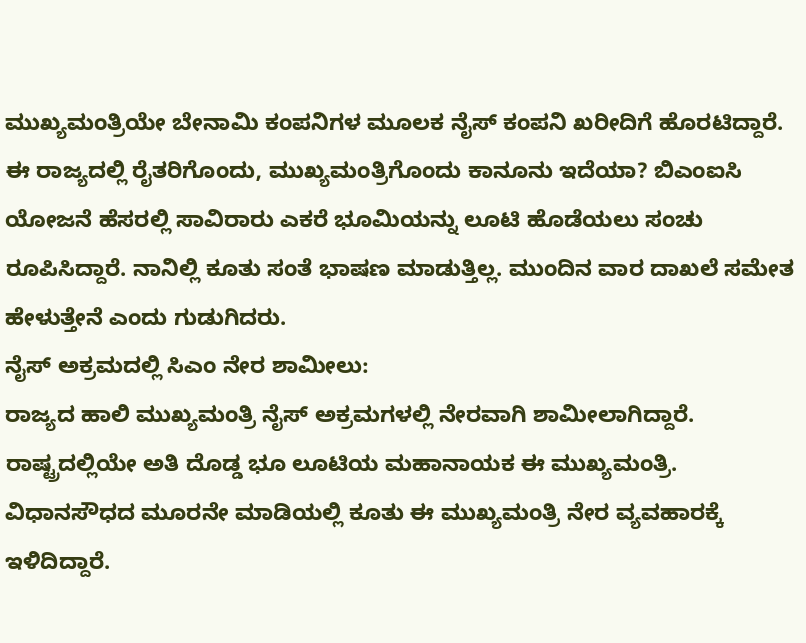ಮುಖ್ಯಮಂತ್ರಿಯೇ ಬೇನಾಮಿ ಕಂಪನಿಗಳ ಮೂಲಕ ನೈಸ್ ಕಂಪನಿ ಖರೀದಿಗೆ ಹೊರಟಿದ್ದಾರೆ. ಈ ರಾಜ್ಯದಲ್ಲಿ ರೈತರಿಗೊಂದು, ಮುಖ್ಯಮಂತ್ರಿಗೊಂದು ಕಾನೂನು ಇದೆಯಾ? ಬಿಎಂಐಸಿ ಯೋಜನೆ ಹೆಸರಲ್ಲಿ ಸಾವಿರಾರು ಎಕರೆ ಭೂಮಿಯನ್ನು ಲೂಟಿ ಹೊಡೆಯಲು ಸಂಚು ರೂಪಿಸಿದ್ದಾರೆ. ನಾನಿಲ್ಲಿ ಕೂತು ಸಂತೆ ಭಾಷಣ ಮಾಡುತ್ತಿಲ್ಲ. ಮುಂದಿನ ವಾರ ದಾಖಲೆ ಸಮೇತ ಹೇಳುತ್ತೇನೆ ಎಂದು ಗುಡುಗಿದರು.
ನೈಸ್ ಅಕ್ರಮದಲ್ಲಿ ಸಿಎಂ ನೇರ ಶಾಮೀಲು:
ರಾಜ್ಯದ ಹಾಲಿ ಮುಖ್ಯಮಂತ್ರಿ ನೈಸ್ ಅಕ್ರಮಗಳಲ್ಲಿ ನೇರವಾಗಿ ಶಾಮೀಲಾಗಿದ್ದಾರೆ. ರಾಷ್ಟ್ರದಲ್ಲಿಯೇ ಅತಿ ದೊಡ್ಡ ಭೂ ಲೂಟಿಯ ಮಹಾನಾಯಕ ಈ ಮುಖ್ಯಮಂತ್ರಿ. ವಿಧಾನಸೌಧದ ಮೂರನೇ ಮಾಡಿಯಲ್ಲಿ ಕೂತು ಈ ಮುಖ್ಯಮಂತ್ರಿ ನೇರ ವ್ಯವಹಾರಕ್ಕೆ ಇಳಿದಿದ್ದಾರೆ.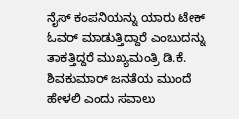ನೈಸ್ ಕಂಪನಿಯನ್ನು ಯಾರು ಟೇಕ್ ಓವರ್ ಮಾಡುತ್ತಿದ್ದಾರೆ ಎಂಬುದನ್ನು ತಾಕತ್ತಿದ್ದರೆ ಮುಖ್ಯಮಂತ್ರಿ ಡಿ.ಕೆ. ಶಿವಕುಮಾರ್ ಜನತೆಯ ಮುಂದೆ ಹೇಳಲಿ ಎಂದು ಸವಾಲು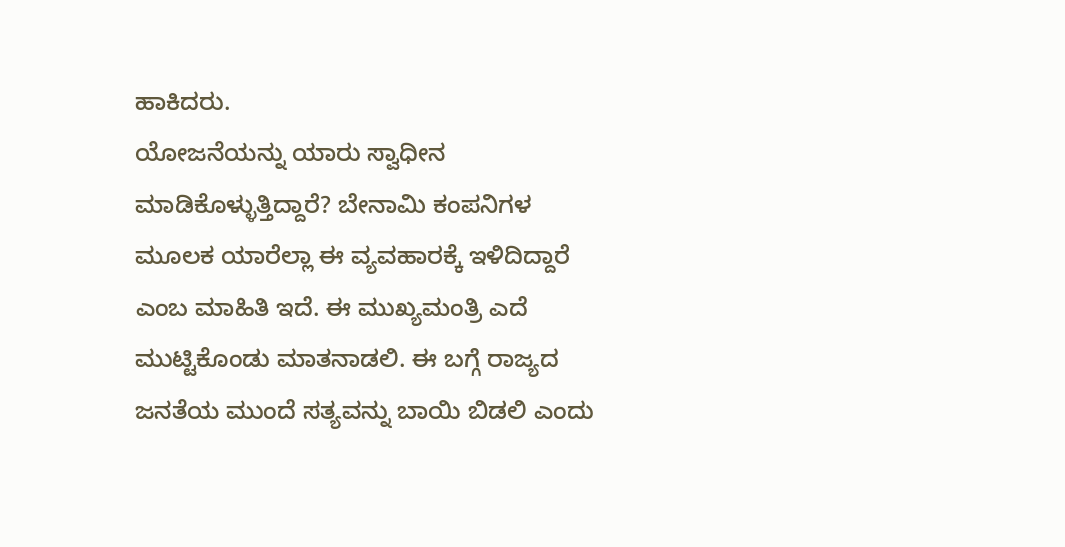ಹಾಕಿದರು.
ಯೋಜನೆಯನ್ನು ಯಾರು ಸ್ವಾಧೀನ ಮಾಡಿಕೊಳ್ಳುತ್ತಿದ್ದಾರೆ? ಬೇನಾಮಿ ಕಂಪನಿಗಳ ಮೂಲಕ ಯಾರೆಲ್ಲಾ ಈ ವ್ಯವಹಾರಕ್ಕೆ ಇಳಿದಿದ್ದಾರೆ ಎಂಬ ಮಾಹಿತಿ ಇದೆ. ಈ ಮುಖ್ಯಮಂತ್ರಿ ಎದೆ ಮುಟ್ಟಿಕೊಂಡು ಮಾತನಾಡಲಿ. ಈ ಬಗ್ಗೆ ರಾಜ್ಯದ ಜನತೆಯ ಮುಂದೆ ಸತ್ಯವನ್ನು ಬಾಯಿ ಬಿಡಲಿ ಎಂದು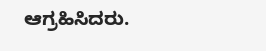ಆಗ್ರಹಿಸಿದರು.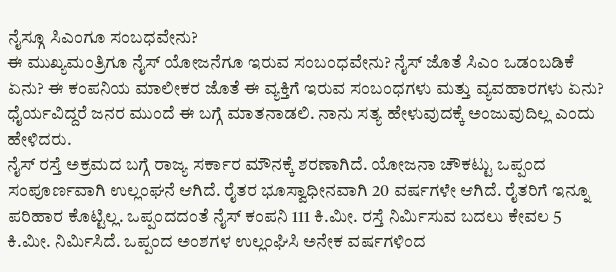ನೈಸ್ಗೂ ಸಿಎಂಗೂ ಸಂಬಧವೇನು?
ಈ ಮುಖ್ಯಮಂತ್ರಿಗೂ ನೈಸ್ ಯೋಜನೆಗೂ ಇರುವ ಸಂಬಂಧವೇನು? ನೈಸ್ ಜೊತೆ ಸಿಎಂ ಒಡಂಬಡಿಕೆ ಏನು? ಈ ಕಂಪನಿಯ ಮಾಲೀಕರ ಜೊತೆ ಈ ವ್ಯಕ್ತಿಗೆ ಇರುವ ಸಂಬಂಧಗಳು ಮತ್ತು ವ್ಯವಹಾರಗಳು ಏನು? ಧೈರ್ಯವಿದ್ದರೆ ಜನರ ಮುಂದೆ ಈ ಬಗ್ಗೆ ಮಾತನಾಡಲಿ. ನಾನು ಸತ್ಯ ಹೇಳುವುದಕ್ಕೆ ಅಂಜುವುದಿಲ್ಲ ಎಂದು ಹೇಳಿದರು.
ನೈಸ್ ರಸ್ತೆ ಅಕ್ರಮದ ಬಗ್ಗೆ ರಾಜ್ಯ ಸರ್ಕಾರ ಮೌನಕ್ಕೆ ಶರಣಾಗಿದೆ. ಯೋಜನಾ ಚೌಕಟ್ಟು ಒಪ್ಪಂದ ಸಂಪೂರ್ಣವಾಗಿ ಉಲ್ಲಂಘನೆ ಆಗಿದೆ. ರೈತರ ಭೂಸ್ವಾಧೀನವಾಗಿ 20 ವರ್ಷಗಳೇ ಆಗಿದೆ. ರೈತರಿಗೆ ಇನ್ನೂ ಪರಿಹಾರ ಕೊಟ್ಟಿಲ್ಲ. ಒಪ್ಪಂದದಂತೆ ನೈಸ್ ಕಂಪನಿ 111 ಕಿ.ಮೀ. ರಸ್ತೆ ನಿರ್ಮಿಸುವ ಬದಲು ಕೇವಲ 5 ಕಿ.ಮೀ. ನಿರ್ಮಿಸಿದೆ. ಒಪ್ಪಂದ ಅಂಶಗಳ ಉಲ್ಲಂಘಿಸಿ ಅನೇಕ ವರ್ಷಗಳಿಂದ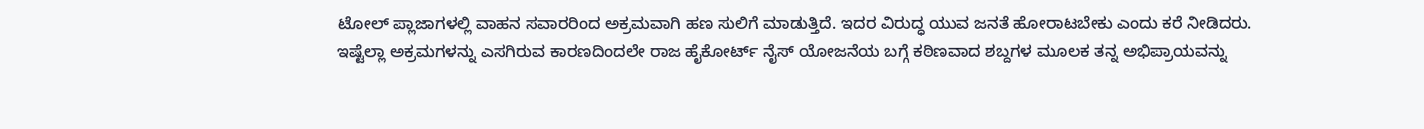ಟೋಲ್ ಪ್ಲಾಜಾಗಳಲ್ಲಿ ವಾಹನ ಸವಾರರಿಂದ ಅಕ್ರಮವಾಗಿ ಹಣ ಸುಲಿಗೆ ಮಾಡುತ್ತಿದೆ. ಇದರ ವಿರುದ್ಧ ಯುವ ಜನತೆ ಹೋರಾಟಬೇಕು ಎಂದು ಕರೆ ನೀಡಿದರು.
ಇಷ್ಟೆಲ್ಲಾ ಅಕ್ರಮಗಳನ್ನು ಎಸಗಿರುವ ಕಾರಣದಿಂದಲೇ ರಾಜ ಹೈಕೋರ್ಟ್ ನೈಸ್ ಯೋಜನೆಯ ಬಗ್ಗೆ ಕಠಿಣವಾದ ಶಬ್ದಗಳ ಮೂಲಕ ತನ್ನ ಅಭಿಪ್ರಾಯವನ್ನು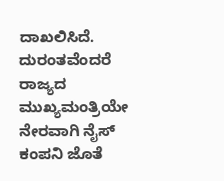ದಾಖಲಿಸಿದೆ. ದುರಂತವೆಂದರೆ ರಾಜ್ಯದ ಮುಖ್ಯಮಂತ್ರಿಯೇ ನೇರವಾಗಿ ನೈಸ್ ಕಂಪನಿ ಜೊತೆ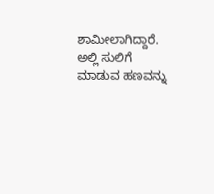ಶಾಮೀಲಾಗಿದ್ದಾರೆ. ಅಲ್ಲಿ ಸುಲಿಗೆ ಮಾಡುವ ಹಣವನ್ನು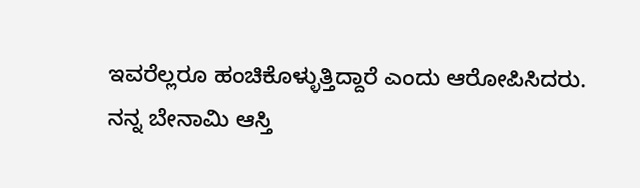ಇವರೆಲ್ಲರೂ ಹಂಚಿಕೊಳ್ಳುತ್ತಿದ್ದಾರೆ ಎಂದು ಆರೋಪಿಸಿದರು.
ನನ್ನ ಬೇನಾಮಿ ಆಸ್ತಿ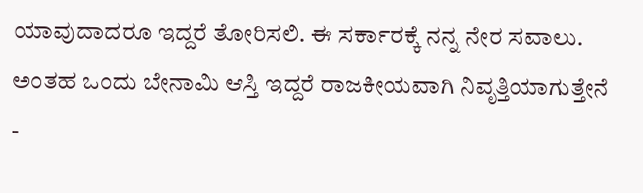ಯಾವುದಾದರೂ ಇದ್ದರೆ ತೋರಿಸಲಿ. ಈ ಸರ್ಕಾರಕ್ಕೆ ನನ್ನ ನೇರ ಸವಾಲು. ಅಂತಹ ಒಂದು ಬೇನಾಮಿ ಆಸ್ತಿ ಇದ್ದರೆ ರಾಜಕೀಯವಾಗಿ ನಿವೃತ್ತಿಯಾಗುತ್ತೇನೆ
-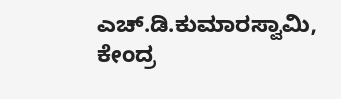ಎಚ್.ಡಿ.ಕುಮಾರಸ್ವಾಮಿ, ಕೇಂದ್ರ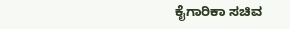ಕೈಗಾರಿಕಾ ಸಚಿವ